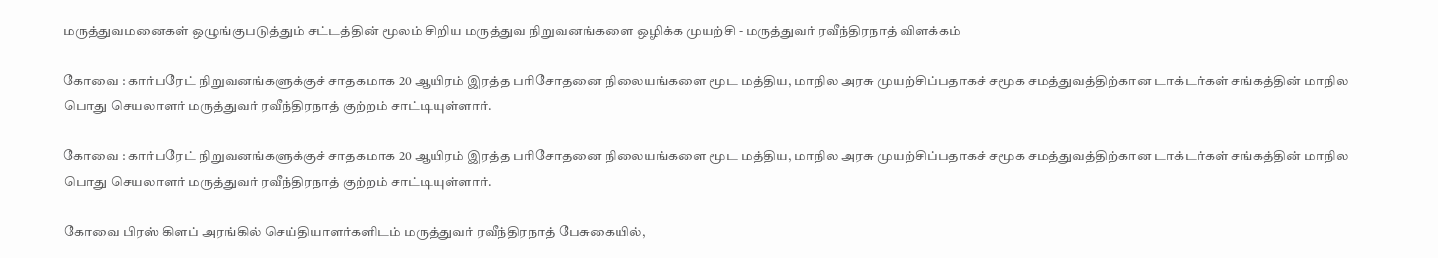மருத்துவமனைகள் ஒழுங்குபடுத்தும் சட்டத்தின் மூலம் சிறிய மருத்துவ நிறுவனங்களை ஒழிக்க முயற்சி - மருத்துவர் ரவீந்திரநாத் விளக்கம்

கோவை : கார்பரேட் நிறுவனங்களுக்குச் சாதகமாக 20 ஆயிரம் இரத்த பரிசோதனை நிலையங்களை மூட மத்திய, மாநில அரசு முயற்சிப்பதாகச் சமூக சமத்துவத்திற்கான டாக்டர்கள் சங்கத்தின் மாநில பொது செயலாளர் மருத்துவர் ரவீந்திரநாத் குற்றம் சாட்டியுள்ளார்.

கோவை : கார்பரேட் நிறுவனங்களுக்குச் சாதகமாக 20 ஆயிரம் இரத்த பரிசோதனை நிலையங்களை மூட மத்திய, மாநில அரசு முயற்சிப்பதாகச் சமூக சமத்துவத்திற்கான டாக்டர்கள் சங்கத்தின் மாநில பொது செயலாளர் மருத்துவர் ரவீந்திரநாத் குற்றம் சாட்டியுள்ளார்.

கோவை பிரஸ் கிளப் அரங்கில் செய்தியாளர்களிடம் மருத்துவர் ரவீந்திரநாத் பேசுகையில்,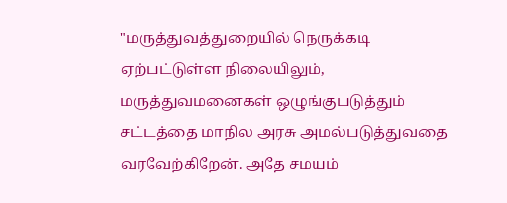"மருத்துவத்துறையில் நெருக்கடி ஏற்பட்டுள்ள நிலையிலும், மருத்துவமனைகள் ஒழுங்குபடுத்தும் சட்டத்தை மாநில அரசு அமல்படுத்துவதை வரவேற்கிறேன். அதே சமயம்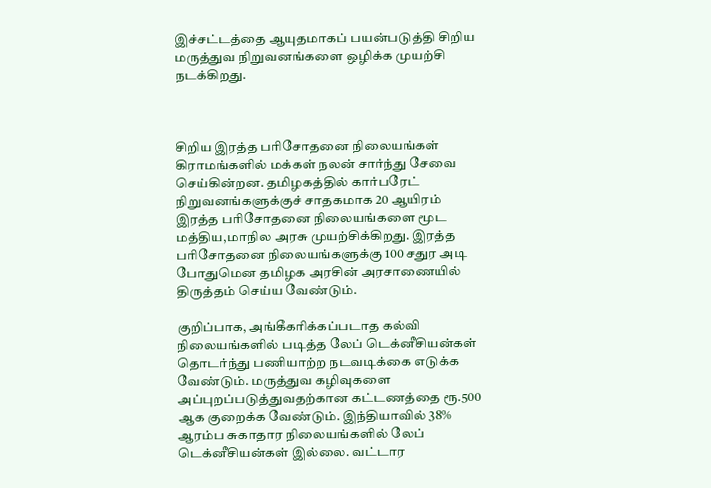இச்சட்டத்தை ஆயுதமாகப் பயன்படுத்தி சிறிய மருத்துவ நிறுவனங்களை ஒழிக்க முயற்சி நடக்கிறது.



சிறிய இரத்த பரிசோதனை நிலையங்கள் கிராமங்களில் மக்கள் நலன் சார்ந்து சேவை செய்கின்றன. தமிழகத்தில் கார்பரேட் நிறுவனங்களுக்குச் சாதகமாக 20 ஆயிரம் இரத்த பரிசோதனை நிலையங்களை மூட மத்திய,மாநில அரசு முயற்சிக்கிறது. இரத்த பரிசோதனை நிலையங்களுக்கு 100 சதுர அடி போதுமென தமிழக அரசின் அரசாணையில் திருத்தம் செய்ய வேண்டும்.

குறிப்பாக, அங்கீகரிக்கப்படாத கல்வி நிலையங்களில் படித்த லேப் டெக்னீசியன்கள் தொடர்ந்து பணியாற்ற நடவடிக்கை எடுக்க வேண்டும். மருத்துவ கழிவுகளை அப்புறப்படுத்துவதற்கான கட்டணத்தை ரூ.500 ஆக குறைக்க வேண்டும். இந்தியாவில் 38% ஆரம்ப சுகாதார நிலையங்களில் லேப் டெக்னீசியன்கள் இல்லை. வட்டார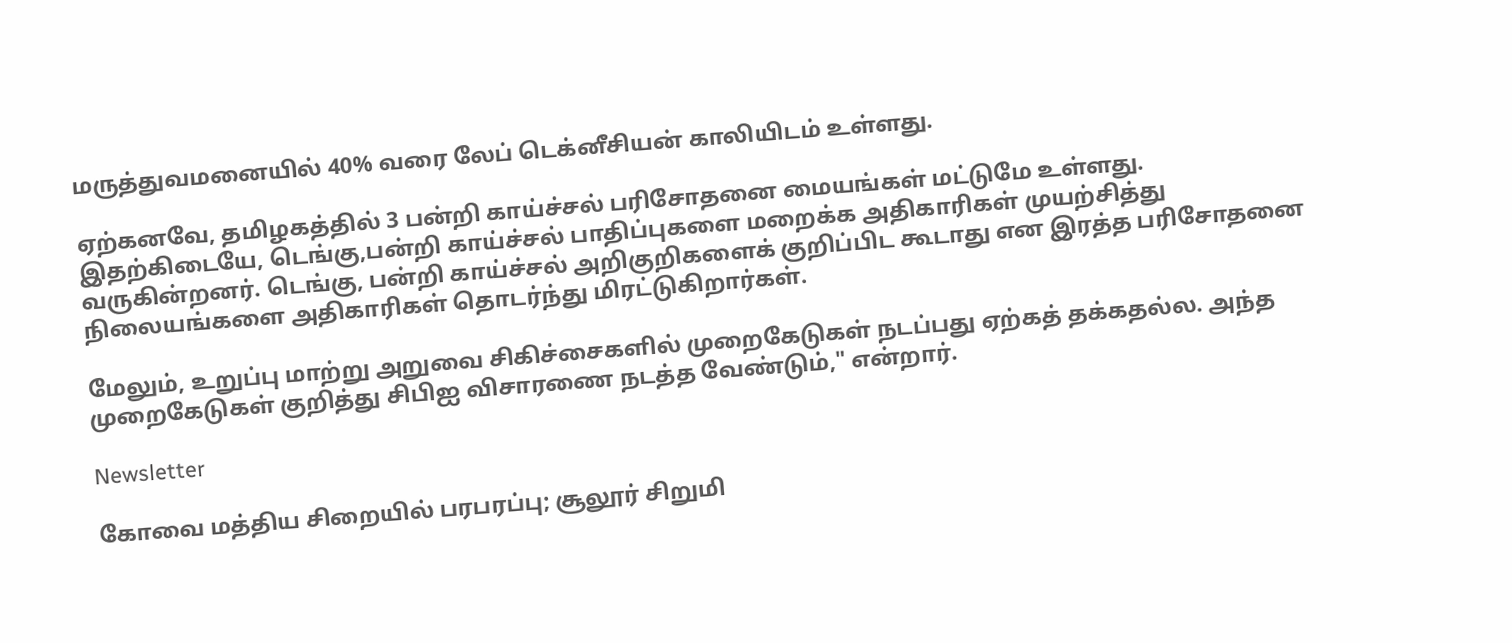மருத்துவமனையில் 40% வரை லேப் டெக்னீசியன் காலியிடம் உள்ளது.

ஏற்கனவே, தமிழகத்தில் 3 பன்றி காய்ச்சல் பரிசோதனை மையங்கள் மட்டுமே உள்ளது. இதற்கிடையே, டெங்கு,பன்றி காய்ச்சல் பாதிப்புகளை மறைக்க அதிகாரிகள் முயற்சித்து வருகின்றனர். டெங்கு, பன்றி காய்ச்சல் அறிகுறிகளைக் குறிப்பிட கூடாது என இரத்த பரிசோதனை நிலையங்களை அதிகாரிகள் தொடர்ந்து மிரட்டுகிறார்கள்.

மேலும், உறுப்பு மாற்று அறுவை சிகிச்சைகளில் முறைகேடுகள் நடப்பது ஏற்கத் தக்கதல்ல. அந்த முறைகேடுகள் குறித்து சிபிஐ விசாரணை நடத்த வேண்டும்," என்றார்.

Newsletter

கோவை மத்திய சிறையில் பரபரப்பு; சூலூர் சிறுமி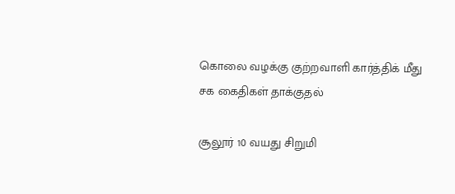கொலை வழக்கு குற்றவாளி கார்த்திக் மீது சக கைதிகள் தாக்குதல்

சூலூர் 10 வயது சிறுமி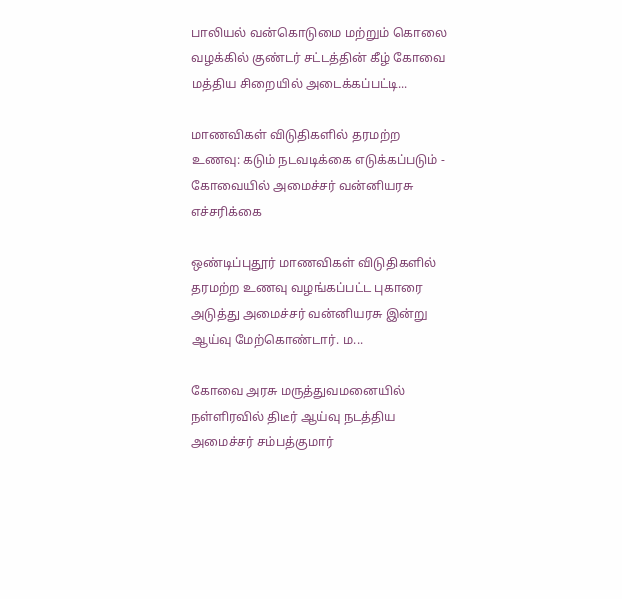பாலியல் வன்கொடுமை மற்றும் கொலை வழக்கில் குண்டர் சட்டத்தின் கீழ் கோவை மத்திய சிறையில் அடைக்கப்பட்டி...

மாணவிகள் விடுதிகளில் தரமற்ற உணவு: கடும் நடவடிக்கை எடுக்கப்படும் - கோவையில் அமைச்சர் வன்னியரசு எச்சரிக்கை

ஒண்டிப்புதூர் மாணவிகள் விடுதிகளில் தரமற்ற உணவு வழங்கப்பட்ட புகாரை அடுத்து அமைச்சர் வன்னியரசு இன்று ஆய்வு மேற்கொண்டார். ம...

கோவை அரசு மருத்துவமனையில் நள்ளிரவில் திடீர் ஆய்வு நடத்திய அமைச்சர் சம்பத்குமார்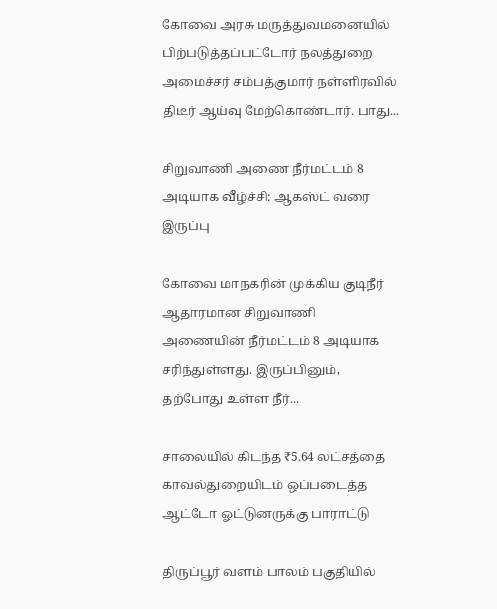கோவை அரசு மருத்துவமனையில் பிற்படுத்தப்பட்டோர் நலத்துறை அமைச்சர் சம்பத்குமார் நள்ளிரவில் திடீர் ஆய்வு மேற்கொண்டார். பாது...

சிறுவாணி அணை நீர்மட்டம் 8 அடியாக வீழ்ச்சி: ஆகஸ்ட் வரை இருப்பு

கோவை மாநகரின் முக்கிய குடிநீர் ஆதாரமான சிறுவாணி அணையின் நீர்மட்டம் 8 அடியாக சரிந்துள்ளது. இருப்பினும், தற்போது உள்ள நீர்...

சாலையில் கிடந்த ₹5.64 லட்சத்தை காவல்துறையிடம் ஒப்படைத்த ஆட்டோ ஓட்டுனருக்கு பாராட்டு

திருப்பூர் வளம் பாலம் பகுதியில்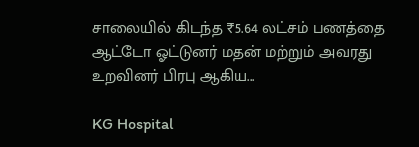சாலையில் கிடந்த ₹5.64 லட்சம் பணத்தை ஆட்டோ ஓட்டுனர் மதன் மற்றும் அவரது உறவினர் பிரபு ஆகிய...

KG Hospital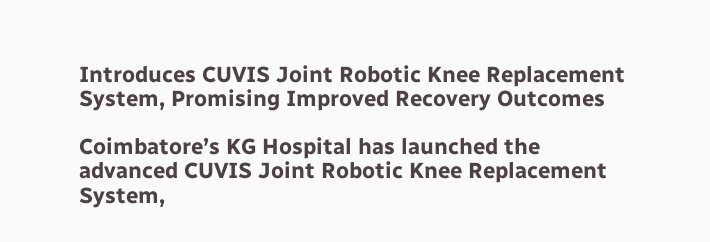Introduces CUVIS Joint Robotic Knee Replacement System, Promising Improved Recovery Outcomes

Coimbatore’s KG Hospital has launched the advanced CUVIS Joint Robotic Knee Replacement System,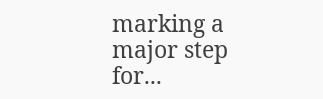marking a major step for...